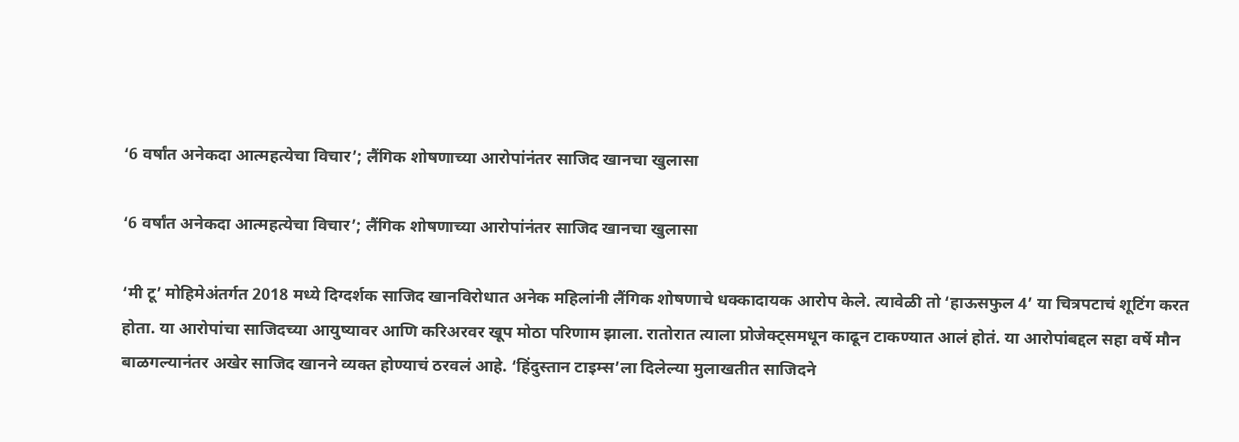‘6 वर्षांत अनेकदा आत्महत्येचा विचार’; लैंगिक शोषणाच्या आरोपांनंतर साजिद खानचा खुलासा

‘6 वर्षांत अनेकदा आत्महत्येचा विचार’; लैंगिक शोषणाच्या आरोपांनंतर साजिद खानचा खुलासा

‘मी टू’ मोहिमेअंतर्गत 2018 मध्ये दिग्दर्शक साजिद खानविरोधात अनेक महिलांनी लैंगिक शोषणाचे धक्कादायक आरोप केले. त्यावेळी तो ‘हाऊसफुल 4’ या चित्रपटाचं शूटिंग करत होता. या आरोपांचा साजिदच्या आयुष्यावर आणि करिअरवर खूप मोठा परिणाम झाला. रातोरात त्याला प्रोजेक्ट्समधून काढून टाकण्यात आलं होतं. या आरोपांबद्दल सहा वर्षे मौन बाळगल्यानंतर अखेर साजिद खानने व्यक्त होण्याचं ठरवलं आहे. ‘हिंदुस्तान टाइम्स’ला दिलेल्या मुलाखतीत साजिदने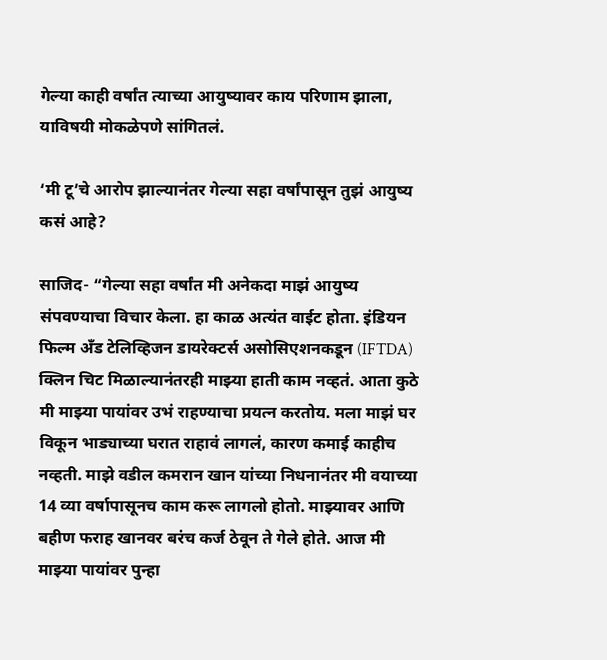गेल्या काही वर्षांत त्याच्या आयुष्यावर काय परिणाम झाला, याविषयी मोकळेपणे सांगितलं.

‘मी टू’चे आरोप झाल्यानंतर गेल्या सहा वर्षांपासून तुझं आयुष्य कसं आहे?

साजिद- “गेल्या सहा वर्षांत मी अनेकदा माझं आयुष्य संपवण्याचा विचार केला. हा काळ अत्यंत वाईट होता. इंडियन फिल्म अँड टेलिव्हिजन डायरेक्टर्स असोसिएशनकडून (IFTDA) क्लिन चिट मिळाल्यानंतरही माझ्या हाती काम नव्हतं. आता कुठे मी माझ्या पायांवर उभं राहण्याचा प्रयत्न करतोय. मला माझं घर विकून भाड्याच्या घरात राहावं लागलं, कारण कमाई काहीच नव्हती. माझे वडील कमरान खान यांच्या निधनानंतर मी वयाच्या 14 व्या वर्षापासूनच काम करू लागलो होतो. माझ्यावर आणि बहीण फराह खानवर बरंच कर्ज ठेवून ते गेले होते. आज मी माझ्या पायांवर पुन्हा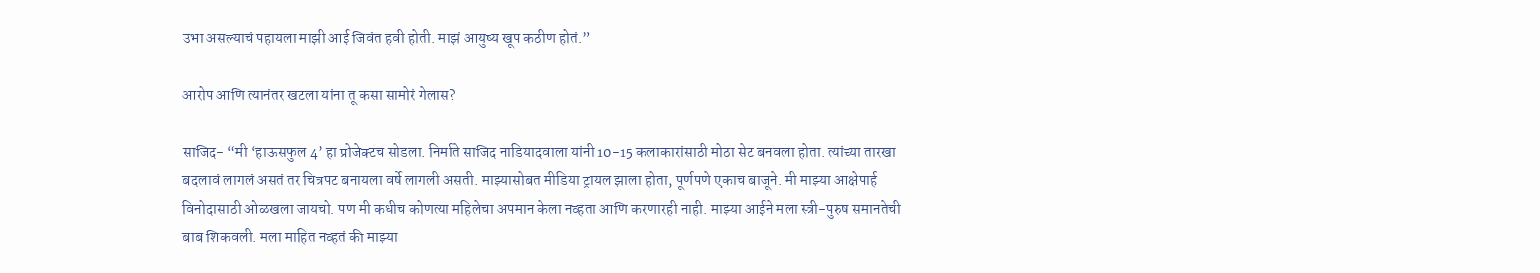उभा असल्याचं पहायला माझी आई जिवंत हवी होती. माझं आयुष्य खूप कठीण होतं.”

आरोप आणि त्यानंतर खटला यांना तू कसा सामोरं गेलास?

साजिद- “मी ‘हाऊसफुल 4’ हा प्रोजेक्टच सोडला. निर्माते साजिद नाडियादवाला यांनी 10-15 कलाकारांसाठी मोठा सेट बनवला होता. त्यांच्या तारखा बदलावं लागलं असतं तर चित्रपट बनायला वर्षे लागली असती. माझ्यासोबत मीडिया ट्रायल झाला होता, पूर्णपणे एकाच बाजूने. मी माझ्या आक्षेपार्ह विनोदासाठी ओळखला जायचो. पण मी कधीच कोणत्या महिलेचा अपमान केला नव्हता आणि करणारही नाही. माझ्या आईने मला स्त्री-पुरुष समानतेची बाब शिकवली. मला माहित नव्हतं की माझ्या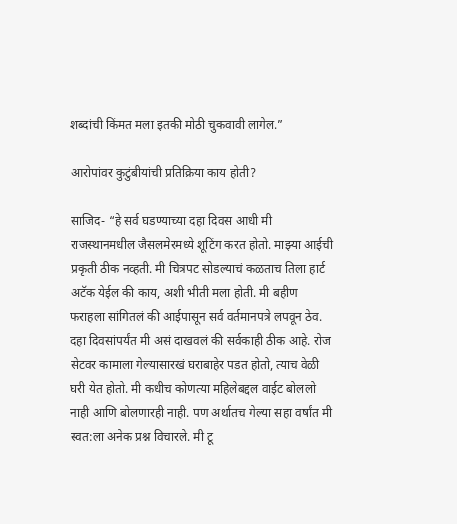शब्दांची किंमत मला इतकी मोठी चुकवावी लागेल.”

आरोपांवर कुटुंबीयांची प्रतिक्रिया काय होती?

साजिद- “हे सर्व घडण्याच्या दहा दिवस आधी मी राजस्थानमधील जैसलमेरमध्ये शूटिंग करत होतो. माझ्या आईची प्रकृती ठीक नव्हती. मी चित्रपट सोडल्याचं कळताच तिला हार्ट अटॅक येईल की काय, अशी भीती मला होती. मी बहीण फराहला सांगितलं की आईपासून सर्व वर्तमानपत्रे लपवून ठेव. दहा दिवसांपर्यंत मी असं दाखवलं की सर्वकाही ठीक आहे. रोज सेटवर कामाला गेल्यासारखं घराबाहेर पडत होतो, त्याच वेळी घरी येत होतो. मी कधीच कोणत्या महिलेबद्दल वाईट बोललो नाही आणि बोलणारही नाही. पण अर्थातच गेल्या सहा वर्षांत मी स्वत:ला अनेक प्रश्न विचारले. मी टू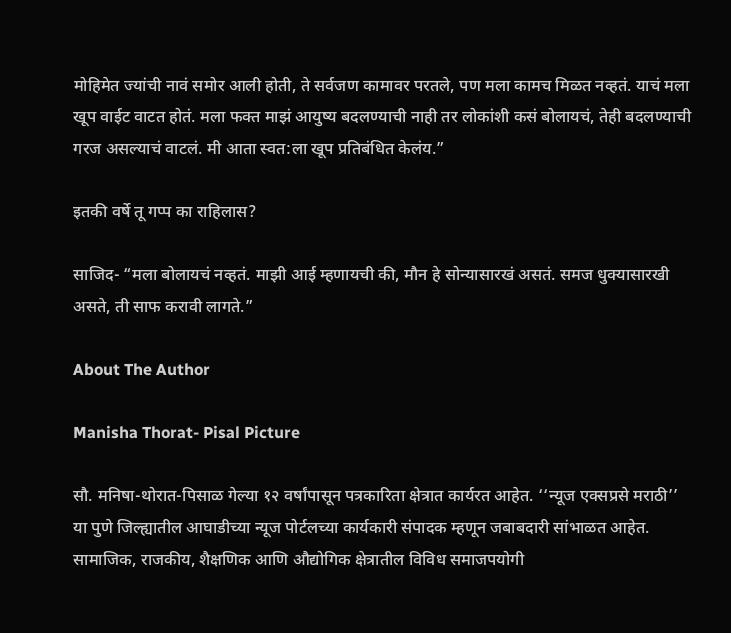मोहिमेत ज्यांची नावं समोर आली होती, ते सर्वजण कामावर परतले, पण मला कामच मिळत नव्हतं. याचं मला खूप वाईट वाटत होतं. मला फक्त माझं आयुष्य बदलण्याची नाही तर लोकांशी कसं बोलायचं, तेही बदलण्याची गरज असल्याचं वाटलं. मी आता स्वत:ला खूप प्रतिबंधित केलंय.”

इतकी वर्षे तू गप्प का राहिलास?

साजिद- “मला बोलायचं नव्हतं. माझी आई म्हणायची की, मौन हे सोन्यासारखं असतं. समज धुक्यासारखी असते, ती साफ करावी लागते.”

About The Author

Manisha Thorat- Pisal Picture

सौ. मनिषा-थोरात-पिसाळ गेल्या १२ वर्षांपासून पत्रकारिता क्षेत्रात कार्यरत आहेत. ‘‘न्यूज एक्सप्रसे मराठी’’ या पुणे जिल्ह्यातील आघाडीच्या न्यूज पोर्टलच्या कार्यकारी संपादक म्हणून जबाबदारी सांभाळत आहेत. सामाजिक, राजकीय, शैक्षणिक आणि औद्योगिक क्षेत्रातील विविध समाजपयोगी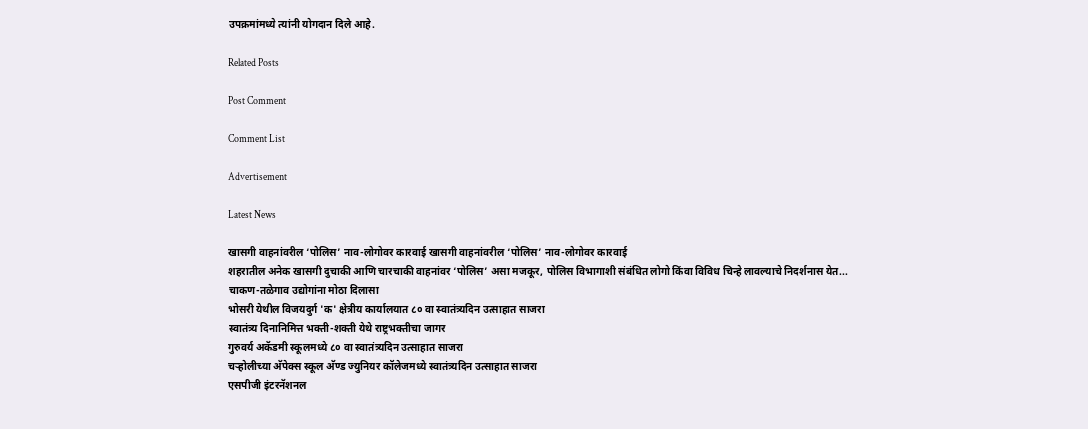उपक्रमांमध्ये त्यांनी योगदान दिले आहे.

Related Posts

Post Comment

Comment List

Advertisement

Latest News

खासगी वाहनांवरील ‘पोलिस’ नाव-लोगोवर कारवाई खासगी वाहनांवरील ‘पोलिस’ नाव-लोगोवर कारवाई
शहरातील अनेक खासगी दुचाकी आणि चारचाकी वाहनांवर ‘पोलिस’ असा मजकूर, पोलिस विभागाशी संबंधित लोगो किंवा विविध चिन्हे लावल्याचे निदर्शनास येत...
चाकण-तळेगाव उद्योगांना मोठा दिलासा
भोसरी येथील विजयदुर्ग 'क' क्षेत्रीय कार्यालयात ८० वा स्वातंत्र्यदिन उत्साहात साजरा
स्वातंत्र्य दिनानिमित्त भक्ती-शक्ती येथे राष्ट्रभक्तीचा जागर
गुरुवर्य अकॅडमी स्कूलमध्ये ८० वा स्वातंत्र्यदिन उत्साहात साजरा
चऱ्होलीच्या अ‍ॅपेक्स स्कूल अ‍ॅण्ड ज्युनियर कॉलेजमध्ये स्वातंत्र्यदिन उत्साहात साजरा
एसपीजी इंटरनॅशनल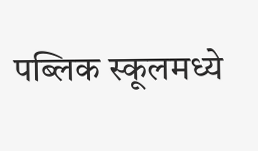पब्लिक स्कूलमध्ये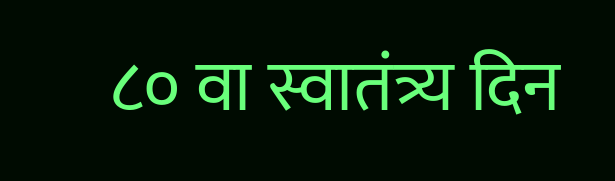८० वा स्वातंत्र्य दिन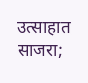उत्साहात साजरा;